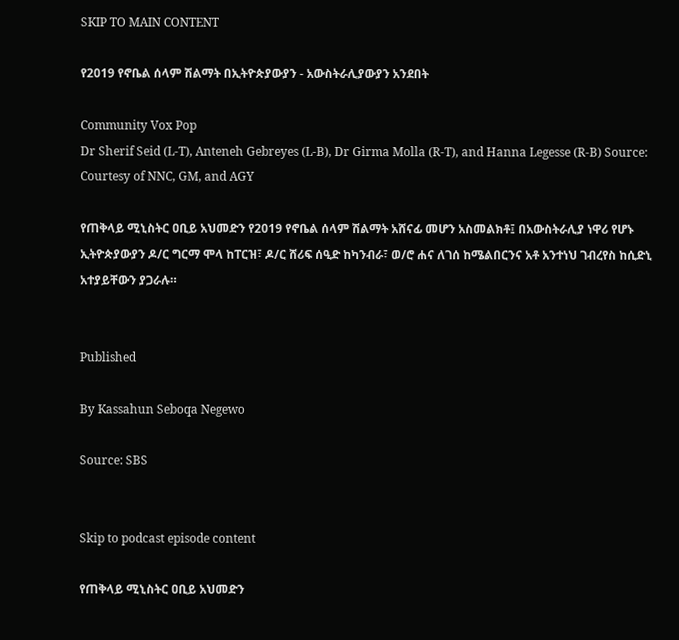SKIP TO MAIN CONTENT

የ2019 የኖቤል ሰላም ሽልማት በኢትዮጵያውያን - አውስትራሊያውያን አንደበት

Community Vox Pop
Dr Sherif Seid (L-T), Anteneh Gebreyes (L-B), Dr Girma Molla (R-T), and Hanna Legesse (R-B) Source: Courtesy of NNC, GM, and AGY

የጠቅላይ ሚኒስትር ዐቢይ አህመድን የ2019 የኖቤል ሰላም ሽልማት አሸናፊ መሆን አስመልክቶ፤ በአውስትራሊያ ነዋሪ የሆኑ ኢትዮጵያውያን ዶ/ር ግርማ ሞላ ከፐርዝ፣ ዶ/ር ሸሪፍ ሰዒድ ከካንብራ፣ ወ/ሮ ሐና ለገሰ ከሜልበርንና አቶ አንተነህ ገብረየስ ከሲድኒ አተያይቸውን ያጋራሉ።


Published

By Kassahun Seboqa Negewo

Source: SBS


Skip to podcast episode content

የጠቅላይ ሚኒስትር ዐቢይ አህመድን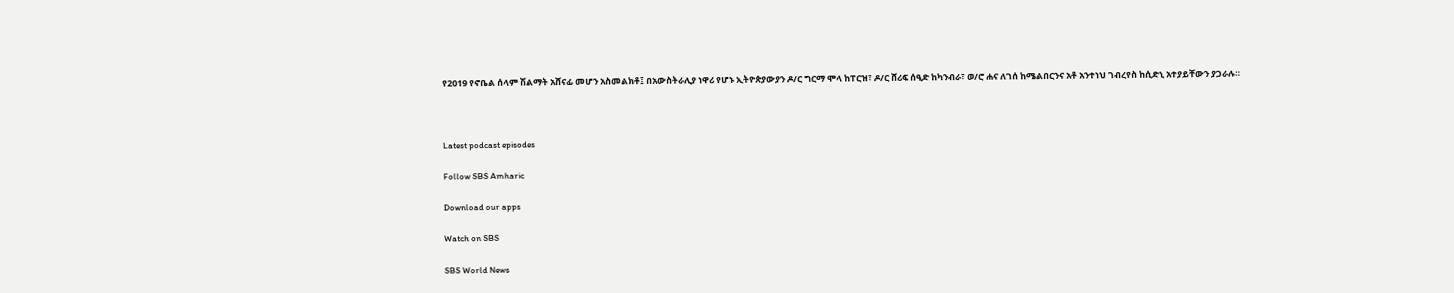የ2019 የኖቤል ሰላም ሽልማት አሸናፊ መሆን አስመልክቶ፤ በአውስትራሊያ ነዋሪ የሆኑ ኢትዮጵያውያን ዶ/ር ግርማ ሞላ ከፐርዝ፣ ዶ/ር ሸሪፍ ሰዒድ ከካንብራ፣ ወ/ሮ ሐና ለገሰ ከሜልበርንና አቶ አንተነህ ገብረየስ ከሲድኒ አተያይቸውን ያጋራሉ።



Latest podcast episodes

Follow SBS Amharic

Download our apps

Watch on SBS

SBS World News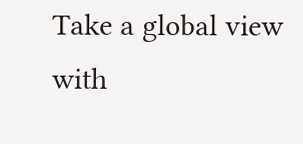Take a global view with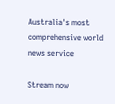Australia's most comprehensive world news service

Stream now